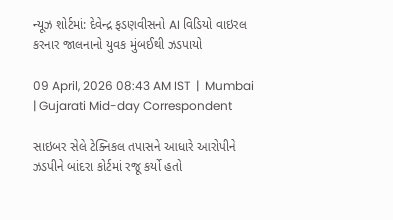ન્યૂઝ શોર્ટમાં: દેવેન્દ્ર ફડણવીસનો AI વિડિયો વાઇરલ કરનાર જાલનાનો યુવક મુંબઈથી ઝડપાયો

09 April, 2026 08:43 AM IST  |  Mumbai | Gujarati Mid-day Correspondent

સાઇબર સેલે ટેક્નિકલ તપાસને આધારે આરોપીને ઝડપીને બાંદરા કોર્ટમાં રજૂ કર્યો હતો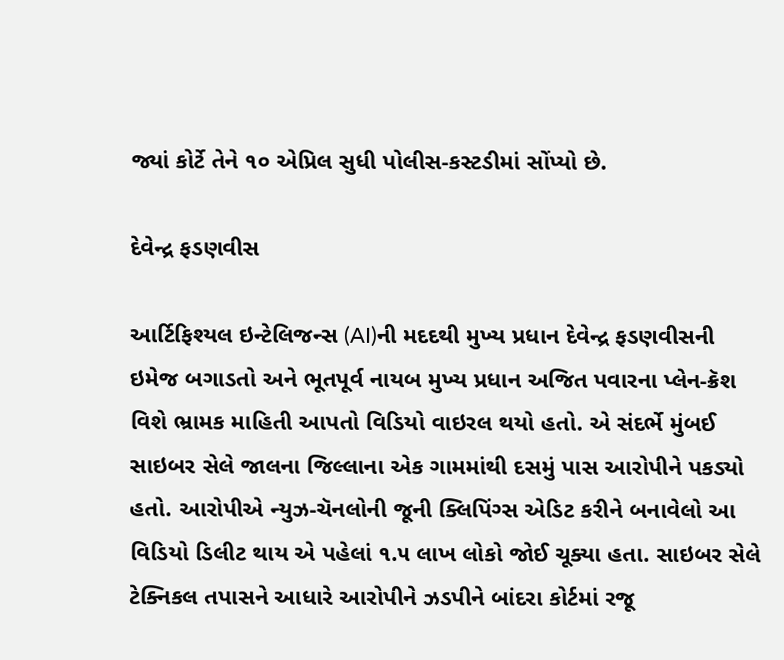જ્યાં કોર્ટે તેને ૧૦ એપ્રિલ સુધી પોલીસ-કસ્ટડીમાં સોંપ્યો છે.

દેવેન્દ્ર ફડણવીસ

આર્ટિફિશ્યલ ઇન્ટેલિજન્સ (AI)ની મદદથી મુખ્ય પ્રધાન દેવેન્દ્ર ફડણવીસની ઇમેજ બગાડતો અને ભૂતપૂર્વ નાયબ મુખ્ય પ્રધાન અજિત પવારના પ્લેન-ક્રૅશ વિશે ભ્રામક માહિતી આપતો વિડિયો વાઇરલ થયો હતો. એ સંદર્ભે મુંબઈ સાઇબર સેલે જાલના જિલ્લાના એક ગામમાંથી દસમું પાસ આરોપીને પકડ્યો હતો. આરોપીએ ન્યુઝ-ચૅનલોની જૂની ક્લિપિંગ્સ એડિટ કરીને બનાવેલો આ વિડિયો ડિલીટ થાય એ પહેલાં ૧.૫ લાખ લોકો જોઈ ચૂક્યા હતા. સાઇબર સેલે ટેક્નિકલ તપાસને આધારે આરોપીને ઝડપીને બાંદરા કોર્ટમાં રજૂ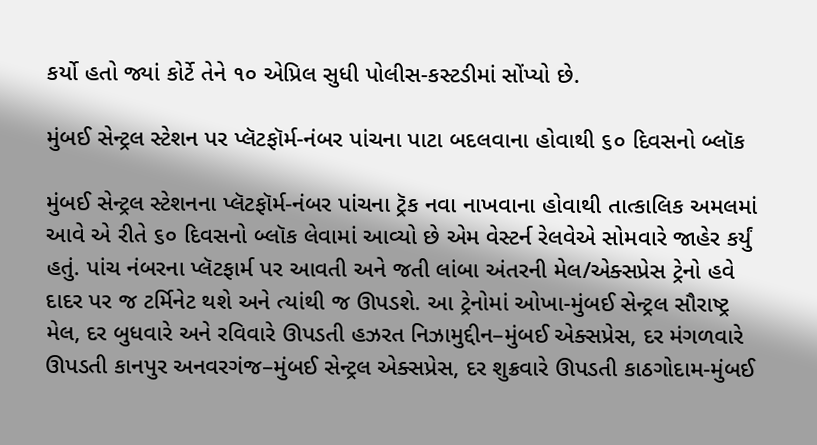કર્યો હતો જ્યાં કોર્ટે તેને ૧૦ એપ્રિલ સુધી પોલીસ-કસ્ટડીમાં સોંપ્યો છે.

મુંબઈ સેન્ટ્રલ સ્ટેશન પર પ્લૅટફૉર્મ-નંબર પાંચના પાટા બદલવાના હોવાથી ૬૦ દિવસનો બ્લૉક

મુંબઈ સેન્ટ્રલ સ્ટેશનના પ્લૅટફૉર્મ-નંબર પાંચના ટ્રૅક નવા નાખવાના હોવાથી તાત્કાલિક અમલમાં આવે એ રીતે ૬૦ દિવસનો બ્લૉક લેવામાં આવ્યો છે એમ વેસ્ટર્ન રેલવેએ સોમવારે જાહેર કર્યું હતું. પાંચ નંબરના પ્લૅટફાર્મ પર આવતી અને જતી લાંબા અંતરની મેલ/એક્સપ્રેસ ટ્રેનો હવે દાદર પર જ ટર્મિનેટ થશે અને ત્યાંથી જ ઊપડશે. આ ટ્રેનોમાં ઓખા-મુંબઈ સેન્ટ્રલ સૌરાષ્ટ્ર મેલ, દર બુધવારે અને રવિવારે ઊપડતી હઝરત નિઝામુદ્દીન–મુંબઈ એક્સપ્રેસ, દર મંગળવારે ઊપડતી કાનપુર અનવરગંજ–મુંબઈ સેન્ટ્રલ એક્સપ્રેસ, દર શુક્રવારે ઊપડતી કાઠગોદામ-મુંબઈ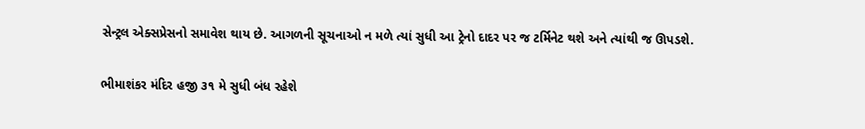સેન્ટ્રલ એક્સપ્રેસનો સમાવેશ થાય છે. આગળની સૂચનાઓ ન મળે ત્યાં સુધી આ ટ્રેનો દાદર પર જ ટર્મિનેટ થશે અને ત્યાંથી જ ઊપડશે.

ભીમાશંકર મંદિર હજી ૩૧ મે સુધી બંધ રહેશે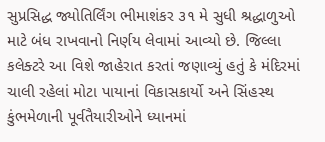સુપ્રસિદ્ધ જ્યોતિર્લિંગ ભીમાશંકર ૩૧ મે સુધી શ્રદ્ધાળુઓ માટે બંધ રાખવાનો નિર્ણય લેવામાં આવ્યો છે. જિલ્લા કલેક્ટરે આ વિશે જાહેરાત કરતાં જણાવ્યું હતું કે મંદિરમાં ચાલી રહેલાં મોટા પાયાનાં વિકાસકાર્યો અને સિંહસ્થ કુંભમેળાની પૂર્વતૈયારીઓને ધ્યાનમાં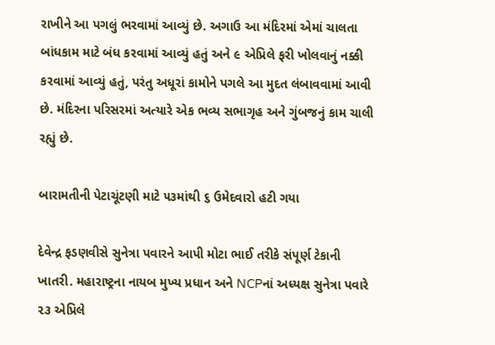રાખીને આ પગલું ભરવામાં આવ્યું છે. અગાઉ આ મંદિરમાં એમાં ચાલતા બાંધકામ માટે બંધ કરવામાં આવ્યું હતું અને ૯ એપ્રિલે ફરી ખોલવાનું નક્કી કરવામાં આવ્યું હતું, પરંતુ અધૂરાં કામોને પગલે આ મુદત લંબાવવામાં આવી છે. મંદિરના પરિસરમાં અત્યારે એક ભવ્ય સભાગૃહ અને ગુંબજનું કામ ચાલી રહ્યું છે.

બારામતીની પેટાચૂંટણી માટે ૫૩માંથી ૬ ઉમેદવારો હટી ગયા

દેવેન્દ્ર ફડણવીસે સુનેત્રા પવારને આપી મોટા ભાઈ તરીકે સંપૂર્ણ ટેકાની ખાતરી. મહારાષ્ટ્રના નાયબ મુખ્ય પ્રધાન અને NCPનાં અધ્યક્ષ સુનેત્રા પવારે ૨૩ એપ્રિલે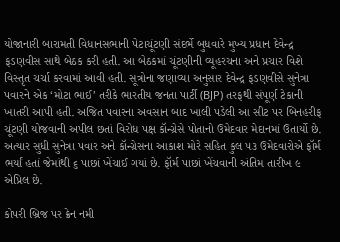યોજાનારી બારામતી વિધાનસભાની પેટાચૂંટણી સંદર્ભે બુધવારે મુખ્ય પ્રધાન દેવેન્દ્ર ફડણવીસ સાથે બેઠક કરી હતી. આ બેઠકમાં ચૂંટણીની વ્યૂહરચના અને પ્રચાર વિશે વિસ્તૃત ચર્ચા કરવામાં આવી હતી. સૂત્રોના જણાવ્યા અનુસાર દેવેન્દ્ર ફડણવીસે સુનેત્રા પવારને એક ‘મોટા ભાઈ’ તરીકે ભારતીય જનતા પાર્ટી (BJP) તરફથી સંપૂર્ણ ટેકાની ખાતરી આપી હતી. અજિત પવારના અવસાન બાદ ખાલી પડેલી આ સીટ પર બિનહરીફ ચૂંટણી યોજવાની અપીલ છતાં વિરોધ પક્ષ કૉન્ગ્રેસે પોતાનો ઉમેદવાર મેદાનમાં ઉતાર્યો છે. અત્યાર સુધી સુનેત્રા પવાર અને કૉન્ગ્રેસના આકાશ મોરે સહિત કુલ ૫૩ ઉમેદવારોએ ફૉર્મ ભર્યાં હતાં જેમાંથી ૬ પાછાં ખેંચાઈ ગયાં છે. ફૉર્મ પાછાં ખેંચવાની અંતિમ તારીખ ૯ એપ્રિલ છે.

કોપરી બ્રિજ પર ક્રેન નમી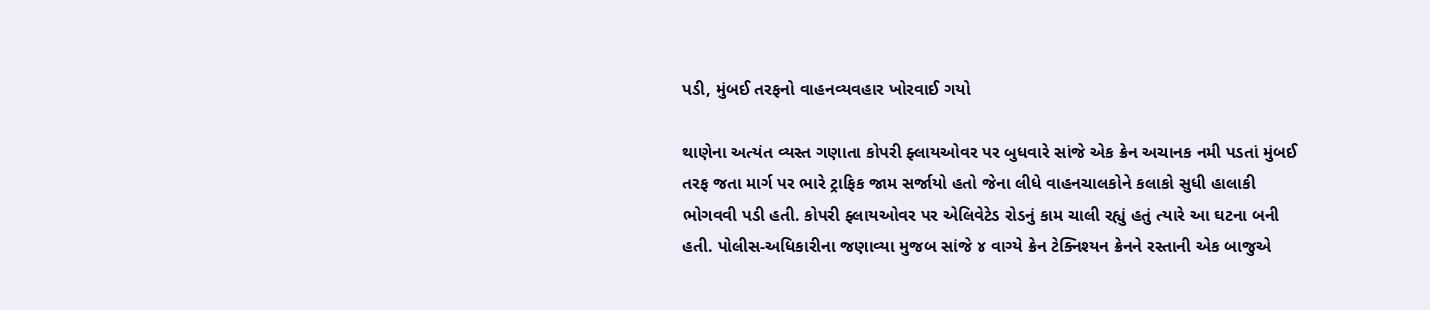પડી, મુંબઈ તરફનો વાહનવ્યવહાર ખોરવાઈ ગયો

થાણેના અત્યંત વ્યસ્ત ગણાતા કોપરી ફ્લાયઓવર પર બુધવારે સાંજે એક ક્રેન અચાનક નમી પડતાં મુંબઈ તરફ જતા માર્ગ પર ભારે ટ્રાફિક જામ સર્જાયો હતો જેના લીધે વાહનચાલકોને કલાકો સુધી હાલાકી ભોગવવી પડી હતી. કોપરી ફ્લાયઓવર પર એલિવેટેડ રોડનું કામ ચાલી રહ્યું હતું ત્યારે આ ઘટના બની હતી. પોલીસ-અધિકારીના જણાવ્યા મુજબ સાંજે ૪ વાગ્યે ક્રેન ટેક્નિશ્યન ક્રેનને રસ્તાની એક બાજુએ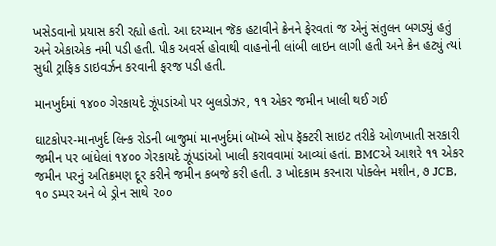ખસેડવાનો પ્રયાસ કરી રહ્યો હતો. આ દરમ્યાન જૅક હટાવીને ક્રેનને ફેરવતાં જ એનું સંતુલન બગડ્યું હતું અને એકાએક નમી પડી હતી. પીક અવર્સ હોવાથી વાહનોની લાંબી લાઇન લાગી હતી અને ક્રેન હટ્યું ત્યાં સુધી ટ્રાફિક ડાઇવર્ઝન કરવાની ફરજ પડી હતી.

માનખુર્દમાં ૧૪૦૦ ગેરકાયદે ઝૂંપડાંઓ પર બુલડોઝર, ૧૧ એકર જમીન ખાલી થઈ ગઈ

ઘાટકોપર-માનખુર્દ લિન્ક રોડની બાજુમાં માનખુર્દમાં બૉમ્બે સોપ ફૅક્ટરી સાઇટ તરીકે ઓળખાતી સરકારી જમીન પર બાંધેલાં ૧૪૦૦ ગેરકાયદે ઝૂંપડાંઓ ખાલી કરાવવામાં આવ્યાં હતાં. BMCએ આશરે ૧૧ એકર જમીન પરનું અતિક્રમણ દૂર કરીને જમીન કબજે કરી હતી. ૩ ખોદકામ કરનારા પોક્લેન મશીન, ૭ JCB, ૧૦ ડમ્પર અને બે ડ્રોન સાથે ૨૦૦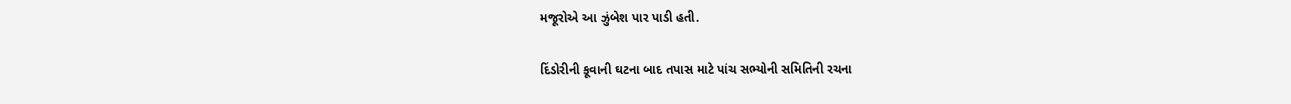મજૂરોએ આ ઝુંબેશ પાર પાડી હતી.

દિંડોરીની કૂવાની ઘટના બાદ તપાસ માટે પાંચ સભ્યોની સમિતિની રચના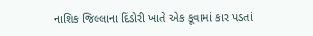નાશિક જિલ્લાના દિંડોરી ખાતે એક કૂવામાં કાર પડતાં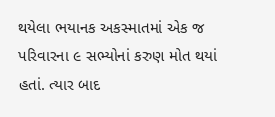થયેલા ભયાનક અકસ્માતમાં એક જ પરિવારના ૯ સભ્યોનાં કરુણ મોત થયાં હતાં. ત્યાર બાદ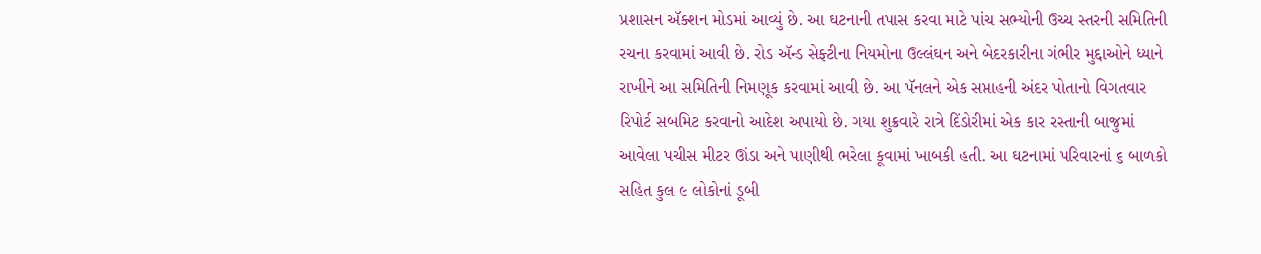પ્રશાસન ઍક્શન મોડમાં આવ્યું છે. આ ઘટનાની તપાસ કરવા માટે પાંચ સભ્યોની ઉચ્ચ સ્તરની સમિતિની રચના કરવામાં આવી છે. રોડ ઍન્ડ સેફ્ટીના નિયમોના ઉલ્લંઘન અને બેદરકારીના ગંભીર મુદ્દાઓને ધ્યાને રાખીને આ સમિતિની નિમણૂક કરવામાં આવી છે. આ પૅનલને એક સપ્તાહની અંદર પોતાનો વિગતવાર રિપોર્ટ સબમિટ કરવાનો આદેશ અપાયો છે. ગયા શુક્રવારે રાત્રે દિંડોરીમાં એક કાર રસ્તાની બાજુમાં આવેલા પચીસ મીટર ઊંડા અને પાણીથી ભરેલા કૂવામાં ખાબકી હતી. આ ઘટનામાં પરિવારનાં ૬ બાળકો સહિત કુલ ૯ લોકોનાં ડૂબી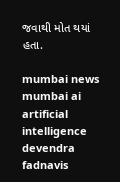જવાથી મોત થયાં હતા.

mumbai news mumbai ai artificial intelligence devendra fadnavis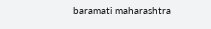baramati maharashtra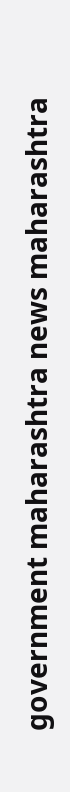government maharashtra news maharashtra